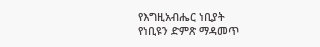የእግዚአብሔር ነቢያት
የነቢዩን ድምጽ ማዳመጥ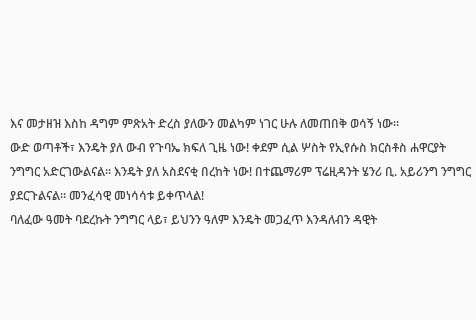እና መታዘዝ እስከ ዳግም ምጽአት ድረስ ያለውን መልካም ነገር ሁሉ ለመጠበቅ ወሳኝ ነው።
ውድ ወጣቶች፣ እንዴት ያለ ውብ የጉባኤ ክፍለ ጊዜ ነው! ቀደም ሲል ሦስት የኢየሱስ ክርስቶስ ሐዋርያት ንግግር አድርገውልናል። እንዴት ያለ አስደናቂ በረከት ነው! በተጨማሪም ፕሬዚዳንት ሄንሪ ቢ. አይሪንግ ንግግር ያደርጉልናል። መንፈሳዊ መነሳሳቱ ይቀጥላል!
ባለፈው ዓመት ባደረኩት ንግግር ላይ፣ ይህንን ዓለም እንዴት መጋፈጥ እንዳለብን ዳዊት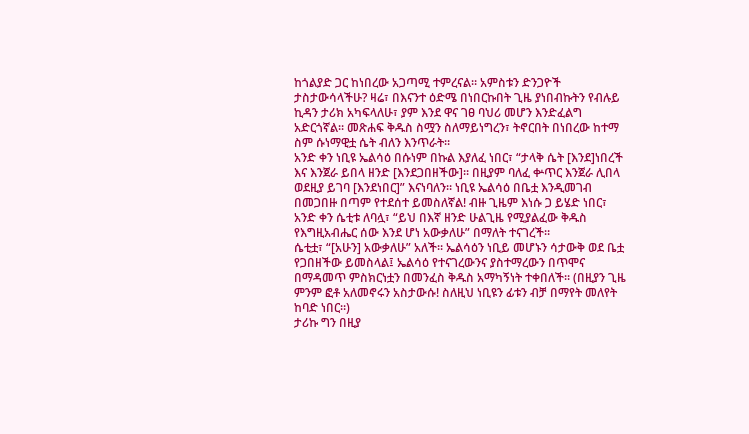ከጎልያድ ጋር ከነበረው አጋጣሚ ተምረናል። አምስቱን ድንጋዮች ታስታውሳላችሁ? ዛሬ፣ በእናንተ ዕድሜ በነበርኩበት ጊዜ ያነበብኩትን የብሉይ ኪዳን ታሪክ አካፍላለሁ፣ ያም እንደ ዋና ገፀ ባህሪ መሆን እንድፈልግ አድርጎኛል። መጽሐፍ ቅዱስ ስሟን ስለማይነግረን፣ ትኖርበት በነበረው ከተማ ስም ሱነማዊቷ ሴት ብለን እንጥራት።
አንድ ቀን ነቢዩ ኤልሳዕ በሱነም በኩል እያለፈ ነበር፣ “ታላቅ ሴት [እንደ]ነበረች እና እንጀራ ይበላ ዘንድ [እንደጋበዘችው]። በዚያም ባለፈ ቍጥር እንጀራ ሊበላ ወደዚያ ይገባ [እንደነበር]” እናነባለን። ነቢዩ ኤልሳዕ በቤቷ እንዲመገብ በመጋበዙ በጣም የተደሰተ ይመስለኛል! ብዙ ጊዜም እነሱ ጋ ይሄድ ነበር፣ አንድ ቀን ሴቲቱ ለባሏ፣ “ይህ በእኛ ዘንድ ሁልጊዜ የሚያልፈው ቅዱስ የእግዚአብሔር ሰው እንደ ሆነ አውቃለሁ” በማለት ተናገረች።
ሴቲቷ፣ “[አሁን] አውቃለሁ” አለች። ኤልሳዕን ነቢይ መሆኑን ሳታውቅ ወደ ቤቷ የጋበዘችው ይመስላል፤ ኤልሳዕ የተናገረውንና ያስተማረውን በጥሞና በማዳመጥ ምስክርነቷን በመንፈስ ቅዱስ አማካኝነት ተቀበለች። (በዚያን ጊዜ ምንም ፎቶ አለመኖሩን አስታውሱ! ስለዚህ ነቢዩን ፊቱን ብቻ በማየት መለየት ከባድ ነበር።)
ታሪኩ ግን በዚያ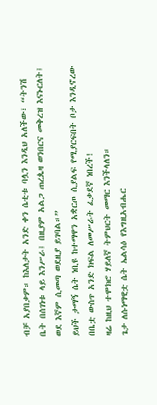ብቻ አያበቃም። ከእለታት አንድ ቀን ሴቲቱ ባሏን እንዲህ አለችው፣ “ትንሽ ቤት በሰገነቱ ላይ እንሥራ፤ በዚያም አልጋ ጠረጴዛ ወንበርና መቅረዝ እናኑርለት፤ ወደ እኛም ሲመጣ ወደዚያ ይገባል።”
ይህች ታማኝ ሴት ነቢዩ ከተማዋን አቋርጦ ሲያልፍ የሚያርፍበት ቦታ እንዲኖረው በቤቷ ውስጥ አንድ ክፍል ለመሥራት ፈቃደኛ ነበረች!
ዛሬ ከዚህ ተሞክሮ ሃይለኛ ትምህርት መማር እንችላለን።
ጌታ ለሱነማዊቷ ሴት ኤልሳዕ የእግዚአብሔር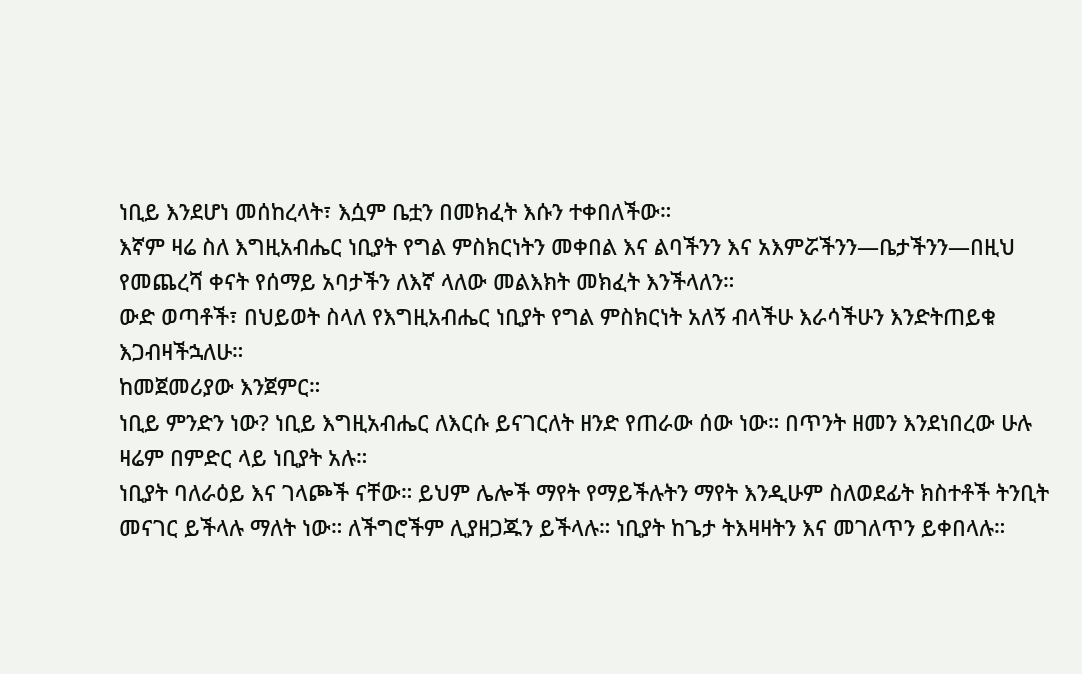ነቢይ እንደሆነ መሰከረላት፣ እሷም ቤቷን በመክፈት እሱን ተቀበለችው።
እኛም ዛሬ ስለ እግዚአብሔር ነቢያት የግል ምስክርነትን መቀበል እና ልባችንን እና አእምሯችንን—ቤታችንን—በዚህ የመጨረሻ ቀናት የሰማይ አባታችን ለእኛ ላለው መልእክት መክፈት እንችላለን።
ውድ ወጣቶች፣ በህይወት ስላለ የእግዚአብሔር ነቢያት የግል ምስክርነት አለኝ ብላችሁ እራሳችሁን እንድትጠይቁ እጋብዛችኋለሁ።
ከመጀመሪያው እንጀምር።
ነቢይ ምንድን ነው? ነቢይ እግዚአብሔር ለእርሱ ይናገርለት ዘንድ የጠራው ሰው ነው። በጥንት ዘመን እንደነበረው ሁሉ ዛሬም በምድር ላይ ነቢያት አሉ።
ነቢያት ባለራዕይ እና ገላጮች ናቸው። ይህም ሌሎች ማየት የማይችሉትን ማየት እንዲሁም ስለወደፊት ክስተቶች ትንቢት መናገር ይችላሉ ማለት ነው። ለችግሮችም ሊያዘጋጁን ይችላሉ። ነቢያት ከጌታ ትእዛዛትን እና መገለጥን ይቀበላሉ።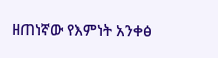ዘጠነኛው የእምነት አንቀፅ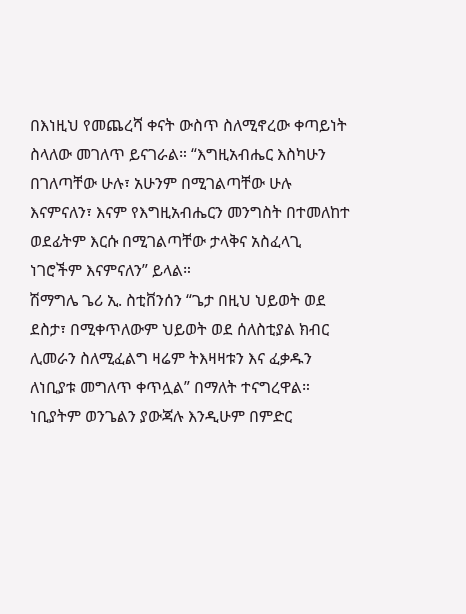በእነዚህ የመጨረሻ ቀናት ውስጥ ስለሚኖረው ቀጣይነት ስላለው መገለጥ ይናገራል። “እግዚአብሔር እስካሁን በገለጣቸው ሁሉ፣ አሁንም በሚገልጣቸው ሁሉ እናምናለን፣ እናም የእግዚአብሔርን መንግስት በተመለከተ ወደፊትም እርሱ በሚገልጣቸው ታላቅና አስፈላጊ ነገሮችም እናምናለን” ይላል።
ሽማግሌ ጌሪ ኢ. ስቲቨንሰን “ጌታ በዚህ ህይወት ወደ ደስታ፣ በሚቀጥለውም ህይወት ወደ ሰለስቲያል ክብር ሊመራን ስለሚፈልግ ዛሬም ትእዛዛቱን እና ፈቃዱን ለነቢያቱ መግለጥ ቀጥሏል” በማለት ተናግረዋል።
ነቢያትም ወንጌልን ያውጃሉ እንዲሁም በምድር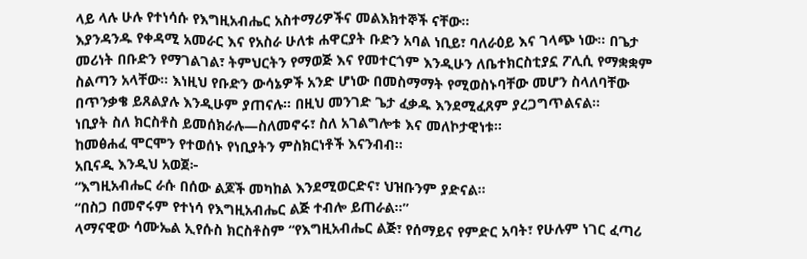ላይ ላሉ ሁሉ የተነሳሱ የእግዚአብሔር አስተማሪዎችና መልእክተኞች ናቸው።
እያንዳንዱ የቀዳሚ አመራር እና የአስራ ሁለቱ ሐዋርያት ቡድን አባል ነቢይ፣ ባለራዕይ እና ገላጭ ነው። በጌታ መሪነት በቡድን የማገልገል፣ ትምህርትን የማወጅ እና የመተርጎም እንዲሁን ለቤተክርስቲያኗ ፖሊሲ የማቋቋም ስልጣን አላቸው። እነዚህ የቡድን ውሳኔዎች አንድ ሆነው በመስማማት የሚወስኑባቸው መሆን ስላለባቸው በጥንቃቄ ይጸልያሉ እንዲሁም ያጠናሉ። በዚህ መንገድ ጌታ ፈቃዱ እንደሚፈጸም ያረጋግጥልናል።
ነቢያት ስለ ክርስቶስ ይመሰክራሉ—ስለመኖሩ፣ ስለ አገልግሎቱ እና መለኮታዊነቱ።
ከመፅሐፈ ሞርሞን የተወሰኑ የነቢያትን ምስክርነቶች እናንብብ።
አቢናዲ እንዲህ አወጀ፦
“እግዚአብሔር ራሱ በሰው ልጆች መካከል እንደሚወርድና፣ ህዝቡንም ያድናል።
“በስጋ በመኖሩም የተነሳ የእግዚአብሔር ልጅ ተብሎ ይጠራል።”
ላማናዊው ሳሙኤል ኢየሱስ ክርስቶስም “የእግዚአብሔር ልጅ፣ የሰማይና የምድር አባት፣ የሁሉም ነገር ፈጣሪ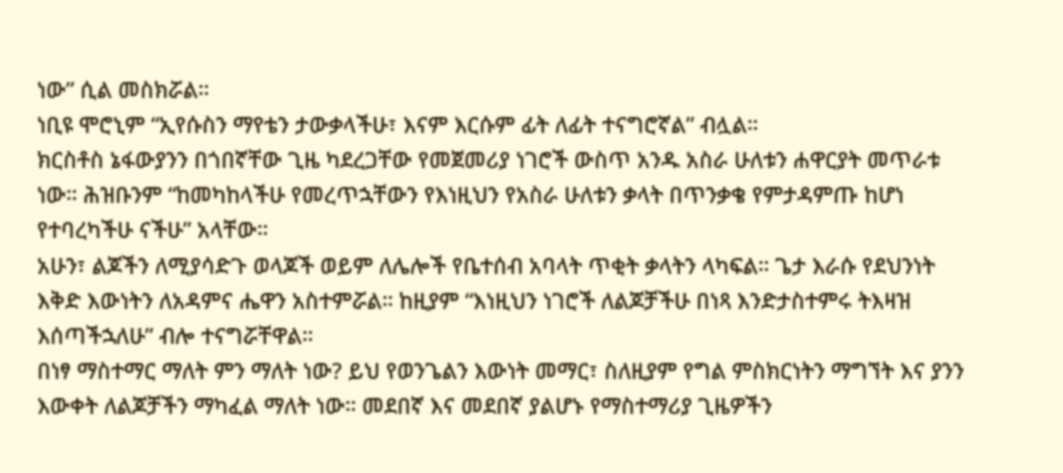ነው” ሲል መስክሯል።
ነቢዩ ሞሮኒም “ኢየሱስን ማየቴን ታውቃላችሁ፣ እናም እርሱም ፊት ለፊት ተናግሮኛል” ብሏል።
ክርስቶስ ኔፋውያንን በጎበኛቸው ጊዜ ካደረጋቸው የመጀመሪያ ነገሮች ውስጥ አንዱ አስራ ሁለቱን ሐዋርያት መጥራቱ ነው። ሕዝቡንም “ከመካከላችሁ የመረጥኋቸውን የእነዚህን የአስራ ሁለቱን ቃላት በጥንቃቄ የምታዳምጡ ከሆነ የተባረካችሁ ናችሁ” አላቸው።
አሁን፣ ልጆችን ለሚያሳድጉ ወላጆች ወይም ለሌሎች የቤተሰብ አባላት ጥቂት ቃላትን ላካፍል። ጌታ እራሱ የደህንነት እቅድ እውነትን ለአዳምና ሔዋን አስተምሯል። ከዚያም “እነዚህን ነገሮች ለልጆቻችሁ በነጻ እንድታስተምሩ ትእዛዝ እሰጣችኋለሁ” ብሎ ተናግሯቸዋል።
በነፃ ማስተማር ማለት ምን ማለት ነው? ይህ የወንጌልን እውነት መማር፣ ስለዚያም የግል ምስክርነትን ማግኘት እና ያንን እውቀት ለልጆቻችን ማካፈል ማለት ነው። መደበኛ እና መደበኛ ያልሆኑ የማስተማሪያ ጊዜዎችን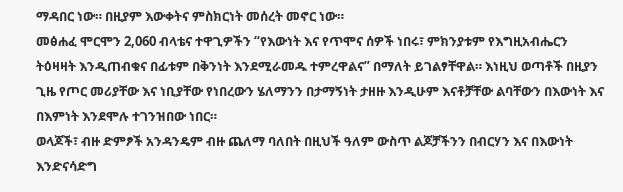ማዳበር ነው። በዚያም እውቀትና ምስክርነት መሰረት መኖር ነው።
መፅሐፈ ሞርሞን 2,060 ብላቴና ተዋጊዎችን “የእውነት እና የጥሞና ሰዎች ነበሩ፣ ምክንያቱም የእግዚአብሔርን ትዕዛዛት እንዲጠብቁና በፊቱም በቅንነት እንደሚራመዱ ተምረዋልና” በማለት ይገልፃቸዋል። እነዚህ ወጣቶች በዚያን ጊዜ የጦር መሪያቸው እና ነቢያቸው የነበረውን ሄለማንን በታማኝነት ታዘዙ እንዲሁም እናቶቻቸው ልባቸውን በእውነት እና በእምነት እንደሞሉ ተገንዝበው ነበር።
ወላጆች፣ ብዙ ድምፆች አንዳንዴም ብዙ ጨለማ ባለበት በዚህች ዓለም ውስጥ ልጆቻችንን በብርሃን እና በእውነት እንድናሳድግ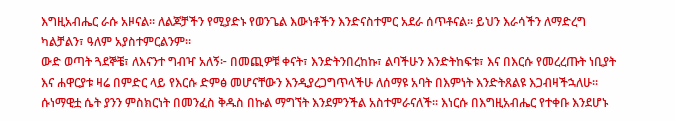እግዚአብሔር ራሱ አዞናል። ለልጆቻችን የሚያድኑ የወንጌል እውነቶችን እንድናስተምር አደራ ሰጥቶናል። ይህን እራሳችን ለማድረግ ካልቻልን፣ ዓለም አያስተምርልንም።
ውድ ወጣት ጓደኞቼ፣ ለእናንተ ግብዣ አለኝ፦ በመጪዎቹ ቀናት፣ እንድትንበረከኩ፣ ልባችሁን እንድትከፍቱ፣ እና በእርሱ የመረረጡት ነቢያት እና ሐዋርያቱ ዛሬ በምድር ላይ የእርሱ ድምፅ መሆናቸውን እንዲያረጋግጥላችሁ ለሰማዩ አባት በእምነት እንድትጸልዩ እጋብዛችኋለሁ።
ሱነማዊቷ ሴት ያንን ምስክርነት በመንፈስ ቅዱስ በኩል ማግኘት እንደምንችል አስተምራናለች። እነርሱ በእግዚአብሔር የተቀቡ እንደሆኑ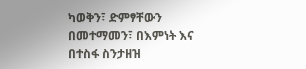ካወቅን፣ ድምፃቸውን በመተማመን፣ በእምነት እና በተስፋ ስንታዘዝ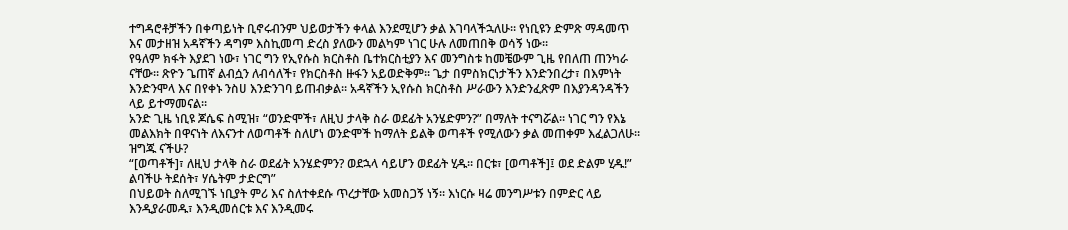ተግዳሮቶቻችን በቀጣይነት ቢኖሩብንም ህይወታችን ቀላል እንደሚሆን ቃል እገባላችኋለሁ። የነቢዩን ድምጽ ማዳመጥ እና መታዘዝ አዳኛችን ዳግም እስኪመጣ ድረስ ያለውን መልካም ነገር ሁሉ ለመጠበቅ ወሳኝ ነው።
የዓለም ክፋት እያደገ ነው፣ ነገር ግን የኢየሱስ ክርስቶስ ቤተክርስቲያን እና መንግስቱ ከመቼውም ጊዜ የበለጠ ጠንካራ ናቸው። ጽዮን ጌጠኛ ልብሷን ለብሳለች፣ የክርስቶስ ዙፋን አይወድቅም። ጌታ በምስክርነታችን እንድንበረታ፣ በእምነት እንድንሞላ እና በየቀኑ ንስሀ እንድንገባ ይጠብቃል። አዳኛችን ኢየሱስ ክርስቶስ ሥራውን እንድንፈጽም በእያንዳንዳችን ላይ ይተማመናል።
አንድ ጊዜ ነቢዩ ጆሴፍ ስሚዝ፣ “ወንድሞች፣ ለዚህ ታላቅ ስራ ወደፊት አንሄድምን?” በማለት ተናግሯል። ነገር ግን የእኔ መልእክት በዋናነት ለእናንተ ለወጣቶች ስለሆነ ወንድሞች ከማለት ይልቅ ወጣቶች የሚለውን ቃል መጠቀም እፈልጋለሁ። ዝግጁ ናችሁ?
“[ወጣቶች]፣ ለዚህ ታላቅ ስራ ወደፊት አንሄድምን? ወደኋላ ሳይሆን ወደፊት ሂዱ። በርቱ፣ [ወጣቶች]፤ ወደ ድልም ሂዱ!” ልባችሁ ትደሰት፣ ሃሴትም ታድርግ”
በህይወት ስለሚገኙ ነቢያት ምሪ እና ስለተቀደሱ ጥረታቸው አመስጋኝ ነኝ። እነርሱ ዛሬ መንግሥቱን በምድር ላይ እንዲያራመዱ፣ እንዲመሰርቱ እና እንዲመሩ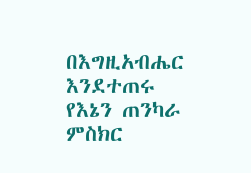በእግዚአብሔር እንደተጠሩ የእኔን ጠንካራ ምስክር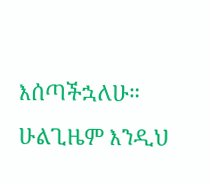እሰጣችኋለሁ። ሁልጊዜም እንዲህ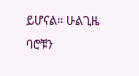ይሆናል። ሁልጊዜ ባሮቹን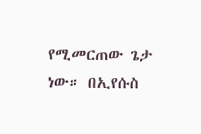የሚመርጠው ጌታ ነው። በኢየሱስ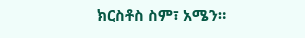ክርስቶስ ስም፣ አሜን።